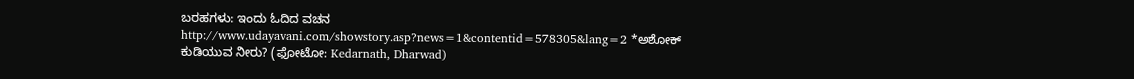ಬರಹಗಳು: ಇಂದು ಓದಿದ ವಚನ
http://www.udayavani.com/showstory.asp?news=1&contentid=578305&lang=2 *ಅಶೋಕ್
ಕುಡಿಯುವ ನೀರು? (ಫೋಟೋ: Kedarnath, Dharwad)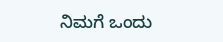ನಿಮಗೆ ಒಂದು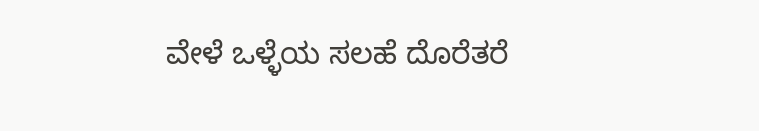ವೇಳೆ ಒಳ್ಳೆಯ ಸಲಹೆ ದೊರೆತರೆ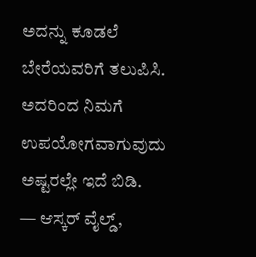ಅದನ್ನು ಕೂಡಲೆ ಬೇರೆಯವರಿಗೆ ತಲುಪಿಸಿ. ಅದರಿಂದ ನಿಮಗೆ ಉಪಯೋಗವಾಗುವುದು ಅಷ್ಟರಲ್ಲೇ ಇದೆ ಬಿಡಿ.
— ಆಸ್ಕರ್ ವೈಲ್ಡ್,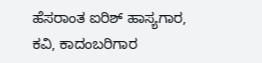ಹೆಸರಾಂತ ಐರಿಶ್ ಹಾಸ್ಯಗಾರ, ಕವಿ, ಕಾದಂಬರಿಗಾರ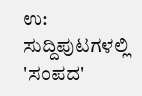ಉ: ಸುದ್ದಿಪುಟಗಳಲ್ಲಿ 'ಸಂಪದ'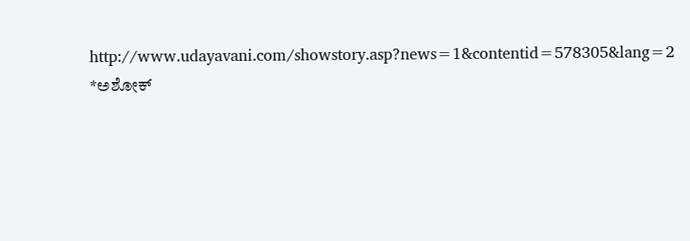http://www.udayavani.com/showstory.asp?news=1&contentid=578305&lang=2
*ಅಶೋಕ್